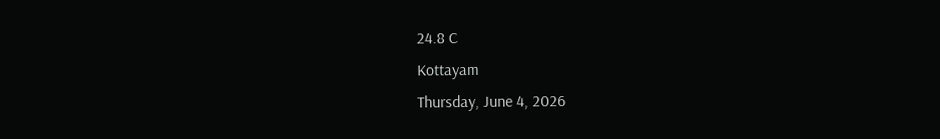24.8 C
Kottayam
Thursday, June 4, 2026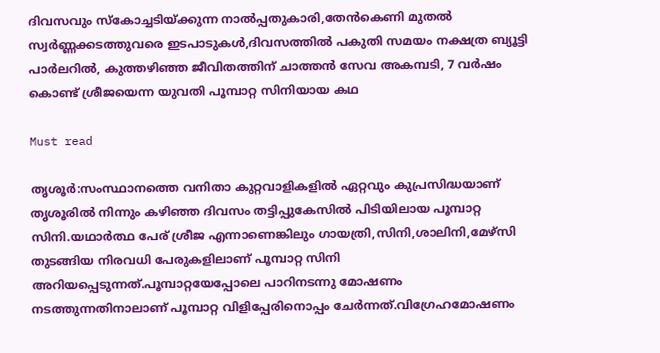ദിവസവും സ്‌കോച്ചടിയ്ക്കുന്ന നാല്‍പ്പതുകാരി,തേന്‍കെണി മുതല്‍ സ്വര്‍ണ്ണക്കടത്തുവരെ ഇടപാടുകള്‍,ദിവസത്തില്‍ പകുതി സമയം നക്ഷത്ര ബ്യൂട്ടി പാര്‍ലറില്‍, കുത്തഴിഞ്ഞ ജീവിതത്തിന് ചാത്തന്‍ സേവ അകമ്പടി, 7 വര്‍ഷം കൊണ്ട് ശ്രീജയെന്ന യുവതി പൂമ്പാറ്റ സിനിയായ കഥ

Must read

തൃശൂര്‍:സംസ്ഥാനത്തെ വനിതാ കുറ്റവാളികളില്‍ ഏറ്റവും കുപ്രസിദ്ധയാണ് തൃശൂരില്‍ നിന്നും കഴിഞ്ഞ ദിവസം തട്ടിപ്പുകേസില്‍ പിടിയിലായ പൂമ്പാറ്റ സിനി.യഥാര്‍ത്ഥ പേര് ശ്രീജ എന്നാണെങ്കിലും ഗായത്രി,സിനി,ശാലിനി,മേഴ്‌സി തുടങ്ങിയ നിരവധി പേരുകളിലാണ് പൂമ്പാറ്റ സിനി അറിയപ്പെടുന്നത്.പൂമ്പാറ്റയേപ്പോലെ പാറിനടന്നു മോഷണം നടത്തുന്നതിനാലാണ് പൂമ്പാറ്റ വിളിപ്പേരിനൊപ്പം ചേര്‍ന്നത്.വിഗ്രേഹമോഷണം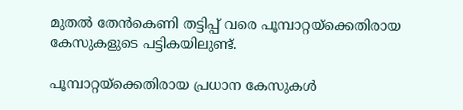മുതല്‍ തേന്‍കെണി തട്ടിപ്പ് വരെ പൂമ്പാറ്റയ്‌ക്കെതിരായ കേസുകളുടെ പട്ടികയിലുണ്ട്.

പൂമ്പാറ്റയ്‌ക്കെതിരായ പ്രധാന കേസുകള്‍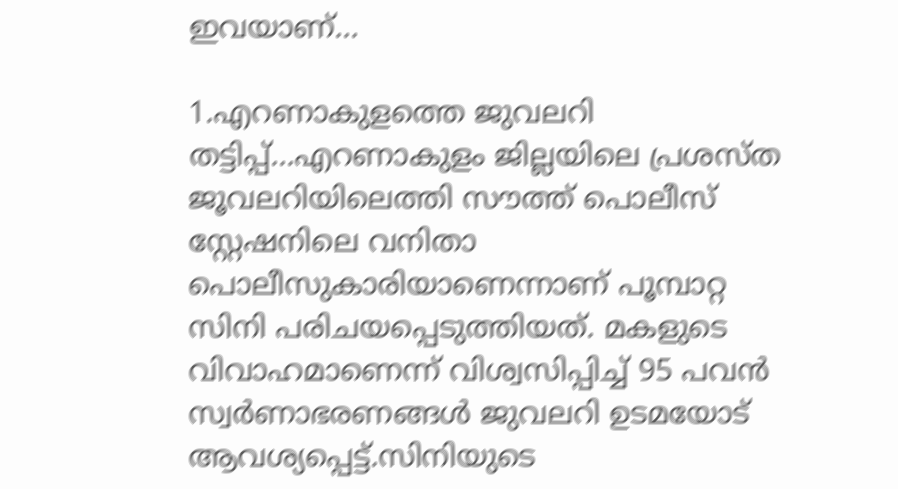ഇവയാണ്…

1.എറണാകുളത്തെ ജുവലറി തട്ടിപ്പ്…എറണാകുളം ജില്ലയിലെ പ്രശസ്ത ജൂവലറിയിലെത്തി സൗത്ത് പൊലീസ് സ്റ്റേഷനിലെ വനിതാ പൊലീസുകാരിയാണെന്നാണ് പൂമ്പാറ്റ സിനി പരിചയപ്പെടുത്തിയത്. മകളുടെ വിവാഹമാണെന്ന് വിശ്വസിപ്പിച്ച് 95 പവന്‍ സ്വര്‍ണാഭരണങ്ങള്‍ ജുവലറി ഉടമയോട് ആവശ്യപ്പെട്ട്.സിനിയുടെ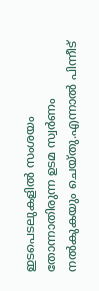ഇടപെടലുകളില്‍ സംശയം തോന്നാതിരുന്ന ഉടമ സ്വര്‍ണം നല്‍കുകയും ചെയ്തു.എന്നാല്‍ പിന്നീട്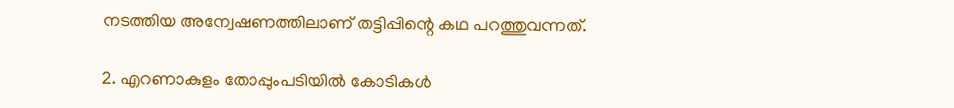നടത്തിയ അന്വേഷണത്തിലാണ് തട്ടിപ്പിന്റെ കഥ പറത്തുവന്നത്.

2. എറണാകുളം തോപ്പുംപടിയില്‍ കോടികള്‍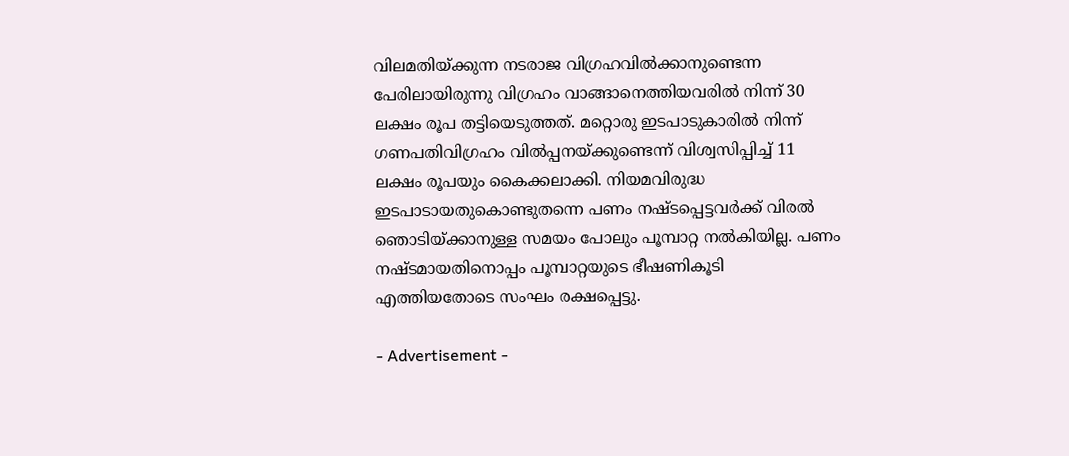വിലമതിയ്ക്കുന്ന നടരാജ വിഗ്രഹവില്‍ക്കാനുണ്ടെന്ന പേരിലായിരുന്നു വിഗ്രഹം വാങ്ങാനെത്തിയവരില്‍ നിന്ന് 30 ലക്ഷം രൂപ തട്ടിയെടുത്തത്. മറ്റൊരു ഇടപാടുകാരില്‍ നിന്ന് ഗണപതിവിഗ്രഹം വില്‍പ്പനയ്ക്കുണ്ടെന്ന് വിശ്വസിപ്പിച്ച് 11 ലക്ഷം രൂപയും കൈക്കലാക്കി. നിയമവിരുദ്ധ ഇടപാടായതുകൊണ്ടുതന്നെ പണം നഷ്ടപ്പെട്ടവര്‍ക്ക് വിരല്‍ ഞൊടിയ്ക്കാനുള്ള സമയം പോലും പൂമ്പാറ്റ നല്‍കിയില്ല. പണം നഷ്ടമായതിനൊപ്പം പൂമ്പാറ്റയുടെ ഭീഷണികൂടി എത്തിയതോടെ സംഘം രക്ഷപ്പെട്ടു.

- Advertisement -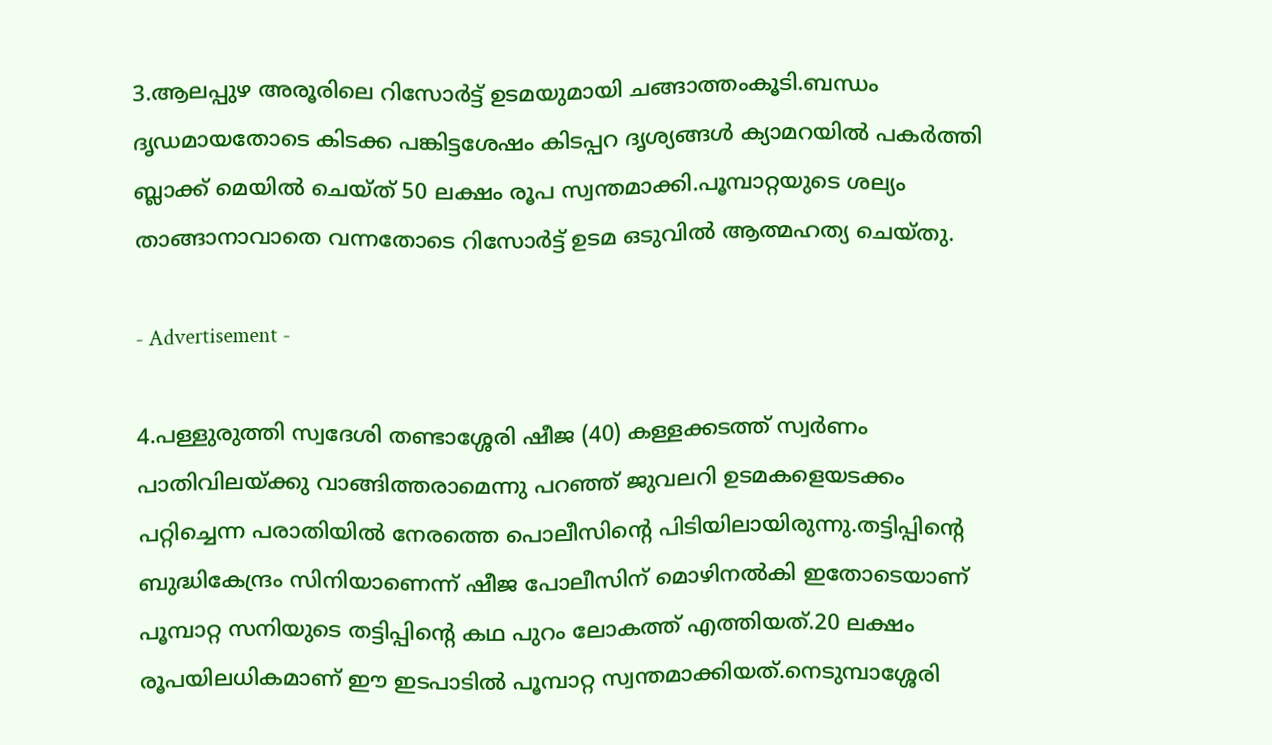3.ആലപ്പുഴ അരൂരിലെ റിസോര്‍ട്ട് ഉടമയുമായി ചങ്ങാത്തംകൂടി.ബന്ധം ദൃഡമായതോടെ കിടക്ക പങ്കിട്ടശേഷം കിടപ്പറ ദൃശ്യങ്ങള്‍ ക്യാമറയില്‍ പകര്‍ത്തി ബ്ലാക്ക് മെയില്‍ ചെയ്ത് 50 ലക്ഷം രൂപ സ്വന്തമാക്കി.പൂമ്പാറ്റയുടെ ശല്യം താങ്ങാനാവാതെ വന്നതോടെ റിസോര്‍ട്ട് ഉടമ ഒടുവില്‍ ആത്മഹത്യ ചെയ്തു.

- Advertisement -

4.പള്ളുരുത്തി സ്വദേശി തണ്ടാശ്ശേരി ഷീജ (40) കള്ളക്കടത്ത് സ്വര്‍ണം പാതിവിലയ്ക്കു വാങ്ങിത്തരാമെന്നു പറഞ്ഞ് ജുവലറി ഉടമകളെയടക്കം പറ്റിച്ചെന്ന പരാതിയില്‍ നേരത്തെ പൊലീസിന്റെ പിടിയിലായിരുന്നു.തട്ടിപ്പിന്റെ ബുദ്ധികേന്ദ്രം സിനിയാണെന്ന് ഷീജ പോലീസിന് മൊഴിനല്‍കി ഇതോടെയാണ് പൂമ്പാറ്റ സനിയുടെ തട്ടിപ്പിന്റെ കഥ പുറം ലോകത്ത് എത്തിയത്.20 ലക്ഷം രൂപയിലധികമാണ് ഈ ഇടപാടില്‍ പൂമ്പാറ്റ സ്വന്തമാക്കിയത്.നെടുമ്പാശ്ശേരി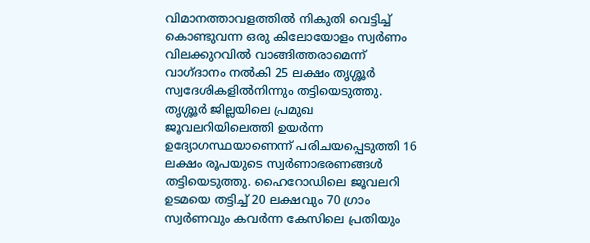വിമാനത്താവളത്തില്‍ നികുതി വെട്ടിച്ച് കൊണ്ടുവന്ന ഒരു കിലോയോളം സ്വര്‍ണം വിലക്കുറവില്‍ വാങ്ങിത്തരാമെന്ന് വാഗ്ദാനം നല്‍കി 25 ലക്ഷം തൃശ്ശൂര്‍ സ്വദേശികളില്‍നിന്നും തട്ടിയെടുത്തു. തൃശ്ശൂര്‍ ജില്ലയിലെ പ്രമുഖ ജൂവലറിയിലെത്തി ഉയര്‍ന്ന ഉദ്യോഗസ്ഥയാണെന്ന് പരിചയപ്പെടുത്തി 16 ലക്ഷം രൂപയുടെ സ്വര്‍ണാഭരണങ്ങള്‍ തട്ടിയെടുത്തു. ഹൈറോഡിലെ ജൂവലറി ഉടമയെ തട്ടിച്ച് 20 ലക്ഷവും 70 ഗ്രാം സ്വര്‍ണവും കവര്‍ന്ന കേസിലെ പ്രതിയും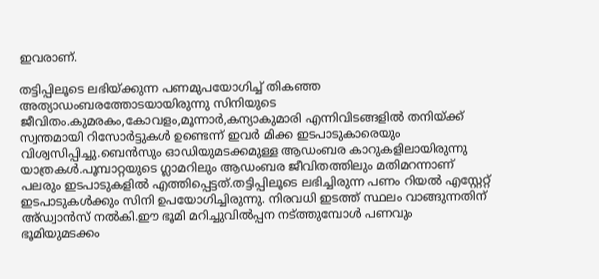ഇവരാണ്.

തട്ടിപ്പിലൂടെ ലഭിയ്ക്കുന്ന പണമുപയോഗിച്ച് തികഞ്ഞ അത്യാഡംബരത്തോടയായിരുന്നു സിനിയുടെ ജീവിതം.കുമരകം,കോവളം,മൂന്നാര്‍,കന്യാകുമാരി എന്നിവിടങ്ങളില്‍ തനിയ്ക്ക് സ്വന്തമായി റിസോര്‍ട്ടുകള്‍ ഉണ്ടെന്ന് ഇവര്‍ മിക്ക ഇടപാടുകാരെയും വിശ്വസിപ്പിച്ചു.ബെന്‍സും ഓഡിയുമടക്കമുള്ള ആഡംബര കാറുകളിലായിരുന്നു യാത്രകള്‍.പൂമ്പാറ്റയുടെ ഗ്ലാമറിലും ആഡംബര ജീവിതത്തിലും മതിമറന്നാണ് പലരും ഇടപാടുകളില്‍ എത്തിപ്പെട്ടത്.തട്ടിപ്പിലൂടെ ലഭിച്ചിരുന്ന പണം റിയല്‍ എസ്റ്റേറ്റ് ഇടപാടുകള്‍ക്കും സിനി ഉപയോഗിച്ചിരുന്നു. നിരവധി ഇടത്ത് സ്ഥലം വാങ്ങുന്നതിന് അ്ഡ്വാന്‍സ് നല്‍കി.ഈ ഭൂമി മറിച്ചുവില്‍പ്പന നട്ത്തുമ്പോള്‍ പണവും ഭൂമിയുമടക്കം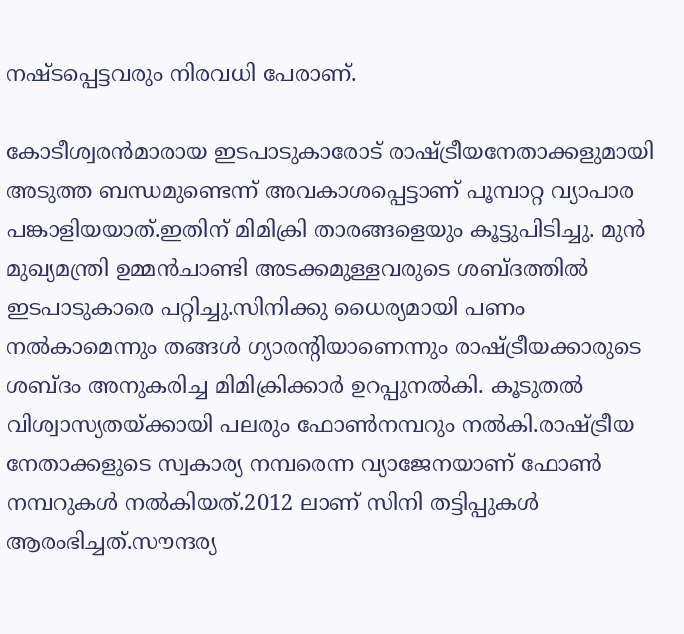നഷ്ടപ്പെട്ടവരും നിരവധി പേരാണ്.

കോടീശ്വരന്‍മാരായ ഇടപാടുകാരോട് രാഷ്ട്രീയനേതാക്കളുമായി അടുത്ത ബന്ധമുണ്ടെന്ന് അവകാശപ്പെട്ടാണ് പൂമ്പാറ്റ വ്യാപാര പങ്കാളിയയാത്.ഇതിന് മിമിക്രി താരങ്ങളെയും കൂട്ടുപിടിച്ചു. മുന്‍ മുഖ്യമന്ത്രി ഉമ്മന്‍ചാണ്ടി അടക്കമുള്ളവരുടെ ശബ്ദത്തില്‍ ഇടപാടുകാരെ പറ്റിച്ചു.സിനിക്കു ധൈര്യമായി പണം നല്‍കാമെന്നും തങ്ങള്‍ ഗ്യാരന്റിയാണെന്നും രാഷ്ട്രീയക്കാരുടെ ശബ്ദം അനുകരിച്ച മിമിക്രിക്കാര്‍ ഉറപ്പുനല്‍കി. കൂടുതല്‍ വിശ്വാസ്യതയ്ക്കായി പലരും ഫോണ്‍നമ്പറും നല്‍കി.രാഷ്ട്രീയ നേതാക്കളുടെ സ്വകാര്യ നമ്പരെന്ന വ്യാജേനയാണ് ഫോണ്‍ നമ്പറുകള്‍ നല്‍കിയത്.2012 ലാണ് സിനി തട്ടിപ്പുകള്‍ ആരംഭിച്ചത്.സൗന്ദര്യ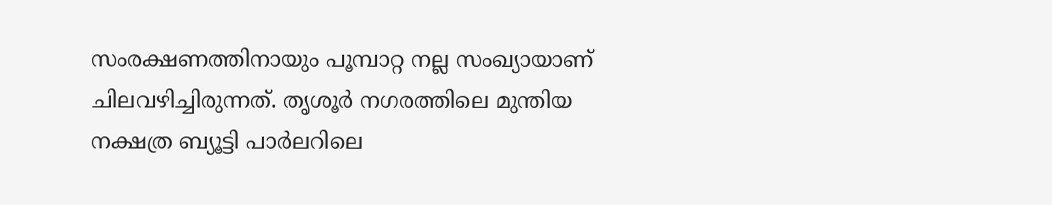സംരക്ഷണത്തിനായും പൂമ്പാറ്റ നല്ല സംഖ്യായാണ് ചിലവഴിച്ചിരുന്നത്. തൃശൂര്‍ നഗരത്തിലെ മുന്തിയ നക്ഷത്ര ബ്യൂട്ടി പാര്‍ലറിലെ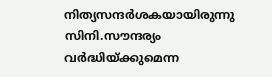നിത്യസന്ദര്‍ശകയായിരുന്നു സിനി.സൗന്ദര്യം വര്‍ദ്ധിയ്ക്കുമെന്ന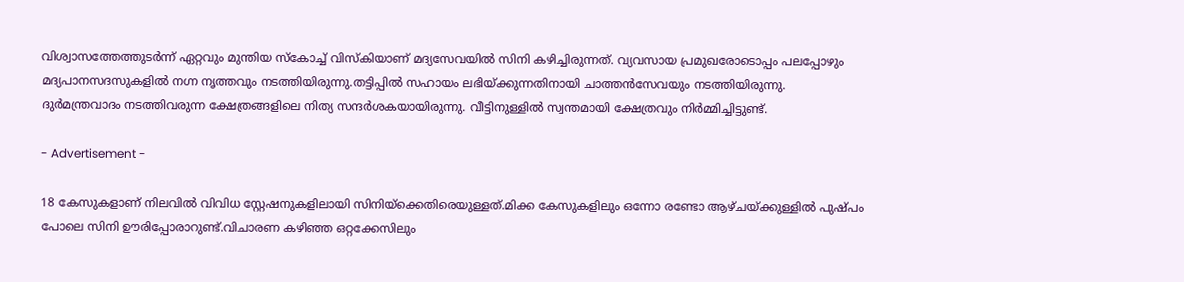വിശ്വാസത്തേത്തുടര്‍ന്ന് ഏറ്റവും മുന്തിയ സ്‌കോച്ച് വിസ്‌കിയാണ് മദ്യസേവയില്‍ സിനി കഴിച്ചിരുന്നത്. വ്യവസായ പ്രമുഖരോടൊപ്പം പലപ്പോഴും മദ്യപാനസദസുകളില്‍ നഗ്ന നൃത്തവും നടത്തിയിരുന്നു.തട്ടിപ്പില്‍ സഹായം ലഭിയ്ക്കുന്നതിനായി ചാത്തന്‍സേവയും നടത്തിയിരുന്നു. ദുര്‍മന്ത്രവാദം നടത്തിവരുന്ന ക്ഷേത്രങ്ങളിലെ നിത്യ സന്ദര്‍ശകയായിരുന്നു. വീട്ടിനുള്ളില്‍ സ്വന്തമായി ക്ഷേത്രവും നിര്‍മ്മിച്ചിട്ടുണ്ട്.

- Advertisement -

18 കേസുകളാണ് നിലവില്‍ വിവിധ സ്റ്റേഷനുകളിലായി സിനിയ്‌ക്കെതിരെയുള്ളത്.മിക്ക കേസുകളിലും ഒന്നോ രണ്ടോ ആഴ്ചയ്ക്കുള്ളില്‍ പുഷ്പം പോലെ സിനി ഊരിപ്പോരാറുണ്ട്.വിചാരണ കഴിഞ്ഞ ഒറ്റക്കേസിലും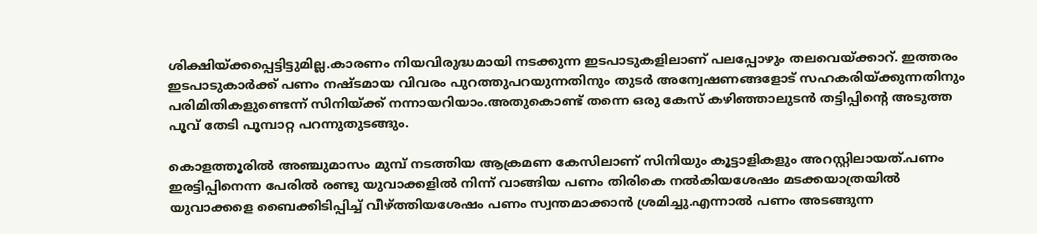ശിക്ഷിയ്ക്കപ്പെട്ടിട്ടുമില്ല.കാരണം നിയവിരുദ്ധമായി നടക്കുന്ന ഇടപാടുകളിലാണ് പലപ്പോഴും തലവെയ്ക്കാറ്. ഇത്തരം ഇടപാടുകാര്‍ക്ക് പണം നഷ്ടമായ വിവരം പുറത്തുപറയുന്നതിനും തുടര്‍ അന്വേഷണങ്ങളോട് സഹകരിയ്ക്കുന്നതിനും പരിമിതികളുണ്ടെന്ന് സിനിയ്ക്ക് നന്നായറിയാം.അതുകൊണ്ട് തന്നെ ഒരു കേസ് കഴിഞ്ഞാലുടന്‍ തട്ടിപ്പിന്റെ അടുത്ത പൂവ് തേടി പൂമ്പാറ്റ പറന്നുതുടങ്ങും.

കൊളത്തൂരില്‍ അഞ്ചുമാസം മുമ്പ് നടത്തിയ ആക്രമണ കേസിലാണ് സിനിയും കൂട്ടാളികളും അറസ്റ്റിലായത്.പണം ഇരട്ടിപ്പിനെന്ന പേരില്‍ രണ്ടു യുവാക്കളില്‍ നിന്ന് വാങ്ങിയ പണം തിരികെ നല്‍കിയശേഷം മടക്കയാത്രയില്‍ യുവാക്കളെ ബൈക്കിടിപ്പിച്ച് വീഴ്ത്തിയശേഷം പണം സ്വന്തമാക്കാന്‍ ശ്രമിച്ചു.എന്നാല്‍ പണം അടങ്ങുന്ന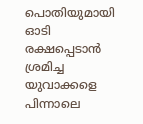പൊതിയുമായി ഓടി രക്ഷപ്പെടാന്‍ ശ്രമിച്ച യുവാക്കളെ പിന്നാലെ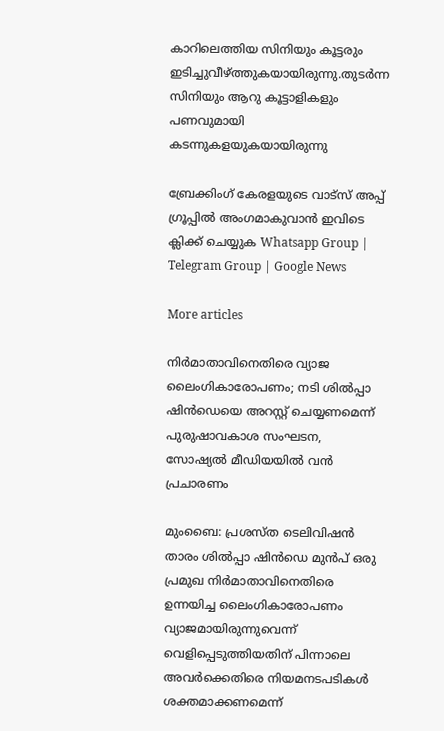കാറിലെത്തിയ സിനിയും കൂട്ടരും ഇടിച്ചുവീഴ്ത്തുകയായിരുന്നു.തുടര്‍ന്ന സിനിയും ആറു കൂട്ടാളികളും പണവുമായി കടന്നുകളയുകയായിരുന്നു

ബ്രേക്കിംഗ് കേരളയുടെ വാട്സ് അപ്പ് ഗ്രൂപ്പിൽ അംഗമാകുവാൻ ഇവിടെ ക്ലിക്ക് ചെയ്യുക Whatsapp Group | Telegram Group | Google News

More articles

നിർമാതാവിനെതിരെ വ്യാജ ലൈംഗികാരോപണം; നടി ശിൽപ്പാ ഷിൻഡെയെ അറസ്റ്റ് ചെയ്യണമെന്ന് പുരുഷാവകാശ സംഘടന, സോഷ്യൽ മീഡിയയിൽ വൻ പ്രചാരണം

മുംബൈ: പ്രശസ്ത ടെലിവിഷൻ താരം ശിൽപ്പാ ഷിൻഡെ മുൻപ് ഒരു പ്രമുഖ നിർമാതാവിനെതിരെ ഉന്നയിച്ച ലൈംഗികാരോപണം വ്യാജമായിരുന്നുവെന്ന് വെളിപ്പെടുത്തിയതിന് പിന്നാലെ അവർക്കെതിരെ നിയമനടപടികൾ ശക്തമാക്കണമെന്ന്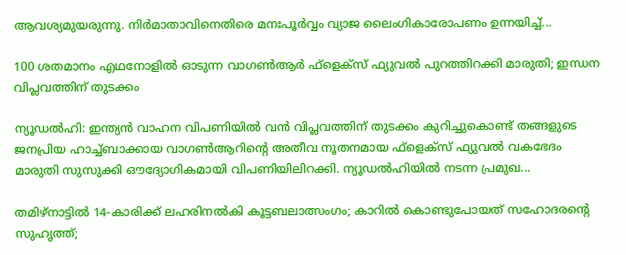ആവശ്യമുയരുന്നു. നിർമാതാവിനെതിരെ മനഃപൂർവ്വം വ്യാജ ലൈംഗികാരോപണം ഉന്നയിച്ച്...

100 ശതമാനം എഥനോളിൽ ഓടുന്ന വാഗൺആർ ഫ്ളെക്സ് ഫ്യുവൽ പുറത്തിറക്കി മാരുതി; ഇന്ധന വിപ്ലവത്തിന് തുടക്കം

ന്യൂഡൽഹി: ഇന്ത്യൻ വാഹന വിപണിയിൽ വൻ വിപ്ലവത്തിന് തുടക്കം കുറിച്ചുകൊണ്ട് തങ്ങളുടെ ജനപ്രിയ ഹാച്ച്ബാക്കായ വാഗൺആറിന്റെ അതീവ നൂതനമായ ഫ്‌ളെക്‌സ് ഫ്യുവൽ വകഭേദം മാരുതി സുസുക്കി ഔദ്യോഗികമായി വിപണിയിലിറക്കി. ന്യൂഡൽഹിയിൽ നടന്ന പ്രമുഖ...

തമിഴ്നാട്ടിൽ 14-കാരിക്ക് ലഹരിനൽകി കൂട്ടബലാത്സംഗം; കാറിൽ കൊണ്ടുപോയത് സഹോദരന്റെ സുഹൃത്ത്;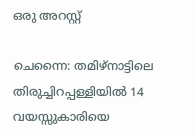ഒരു അറസ്റ്റ്

ചെന്നൈ: തമിഴ്നാട്ടിലെ തിരുച്ചിറപ്പള്ളിയിൽ 14 വയസ്സുകാരിയെ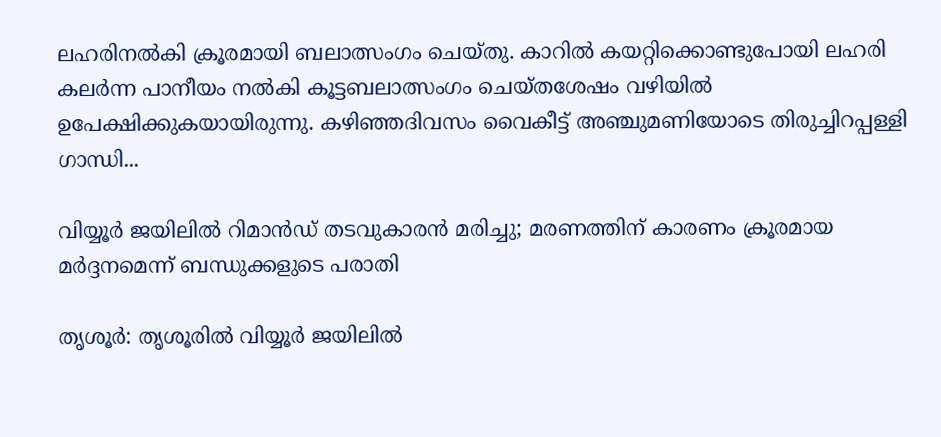ലഹരിനൽകി ക്രൂരമായി ബലാത്സംഗം ചെയ്തു. കാറിൽ കയറ്റിക്കൊണ്ടുപോയി ലഹരി കലർന്ന പാനീയം നൽകി കൂട്ടബലാത്സംഗം ചെയ്തശേഷം വഴിയിൽ ഉപേക്ഷിക്കുകയായിരുന്നു. കഴിഞ്ഞദിവസം വൈകീട്ട് അഞ്ചുമണിയോടെ തിരുച്ചിറപ്പള്ളി ഗാന്ധി...

വിയ്യൂർ ജയിലിൽ റിമാൻഡ് തടവുകാരൻ മരിച്ചു; മരണത്തിന് കാരണം ക്രൂരമായ മർദ്ദനമെന്ന് ബന്ധുക്കളുടെ പരാതി

തൃശൂർ: തൃശൂരിൽ വിയ്യൂർ ജയിലിൽ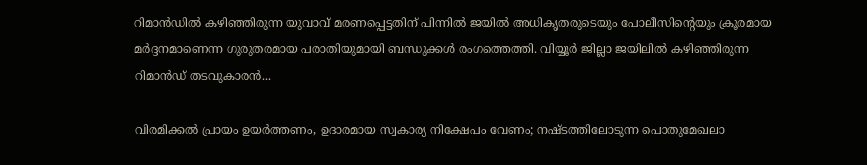റിമാൻഡിൽ കഴിഞ്ഞിരുന്ന യുവാവ് മരണപ്പെട്ടതിന് പിന്നിൽ ജയിൽ അധികൃതരുടെയും പോലീസിന്റെയും ക്രൂരമായ മർദ്ദനമാണെന്ന ഗുരുതരമായ പരാതിയുമായി ബന്ധുക്കൾ രംഗത്തെത്തി. വിയ്യൂർ ജില്ലാ ജയിലിൽ കഴിഞ്ഞിരുന്ന റിമാൻഡ് തടവുകാരൻ...

വിരമിക്കൽ പ്രായം ഉയർത്തണം, ഉദാരമായ സ്വകാര്യ നിക്ഷേപം വേണം; നഷ്ടത്തിലോടുന്ന പൊതുമേഖലാ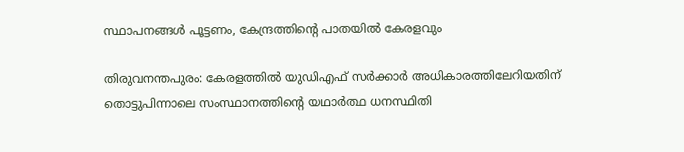സ്ഥാപനങ്ങള്‍ പൂട്ടണം, കേന്ദ്രത്തിന്റെ പാതയില്‍ കേരളവും

തിരുവനന്തപുരം: കേരളത്തിൽ യുഡിഎഫ് സർക്കാർ അധികാരത്തിലേറിയതിന് തൊട്ടുപിന്നാലെ സംസ്ഥാനത്തിന്റെ യഥാർത്ഥ ധനസ്ഥിതി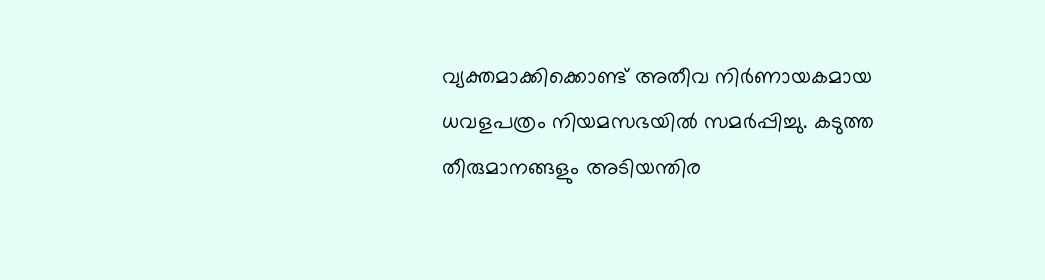വ്യക്തമാക്കിക്കൊണ്ട് അതീവ നിർണായകമായ ധവളപത്രം നിയമസഭയിൽ സമർപ്പിച്ചു. കടുത്ത തീരുമാനങ്ങളും അടിയന്തിര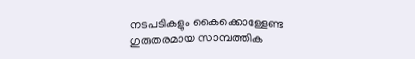നടപടികളും കൈക്കൊള്ളേണ്ട ഗുരുതരമായ സാമ്പത്തിക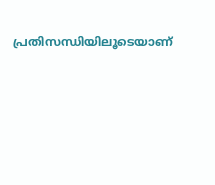പ്രതിസന്ധിയിലൂടെയാണ്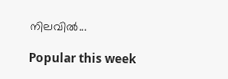നിലവിൽ...

Popular this week